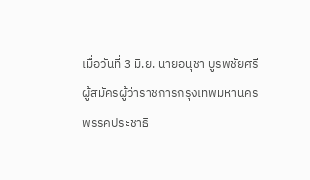เมื่อวันที่ 3 มิ.ย. นายอนุชา บูรพชัยศรี ผู้สมัครผู้ว่าราชการกรุงเทพมหานคร พรรคประชาธิ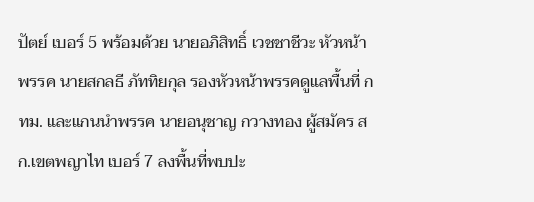ปัตย์ เบอร์ 5 พร้อมด้วย นายอภิสิทธิ์ เวชชาชีวะ หัวหน้าพรรค นายสกลธี ภัททิยกุล รองหัวหน้าพรรคดูแลพื้นที่ กทม. และแกนนำพรรค นายอนุชาญ กวางทอง ผู้สมัคร สก.เขตพญาไท เบอร์ 7 ลงพื้นที่พบปะ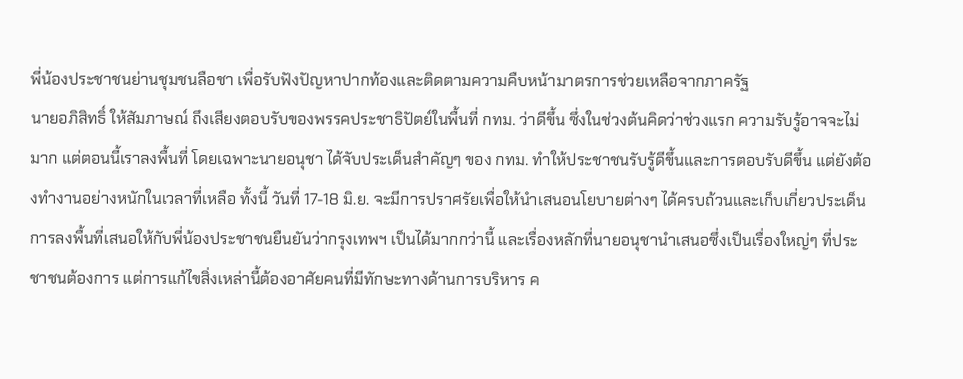พี่น้องประชาชนย่านชุมชนลือชา เพื่อรับฟังปัญหาปากท้องและติดตามความคืบหน้ามาตรการช่วยเหลือจากภาครัฐ
นายอภิสิทธิ์ ให้สัมภาษณ์ ถึงเสียงตอบรับของพรรคประชาธิปัตย์ในพื้นที่ กทม. ว่าดีขึ้น ซึ่งในช่วงต้นคิดว่าช่วงแรก ความรับรู้อาจจะไม่มาก แต่ตอนนี้เราลงพื้นที่ โดยเฉพาะนายอนุชา ได้จับประเด็นสำคัญๆ ของ กทม. ทำให้ประชาชนรับรู้ดีขึ้นและการตอบรับดีขึ้น แต่ยังต้องทำงานอย่างหนักในเวลาที่เหลือ ทั้งนี้ วันที่ 17-18 มิ.ย. จะมีการปราศรัยเพื่อให้นำเสนอนโยบายต่างๆ ได้ครบถ้วนและเก็บเกี่ยวประเด็นการลงพื้นที่เสนอให้กับพี่น้องประชาชนยืนยันว่ากรุงเทพฯ เป็นได้มากกว่านี้ และเรื่องหลักที่นายอนุชานำเสนอซึ่งเป็นเรื่องใหญ่ๆ ที่ประชาชนต้องการ แต่การแก้ไขสิ่งเหล่านี้ต้องอาศัยคนที่มีทักษะทางด้านการบริหาร ค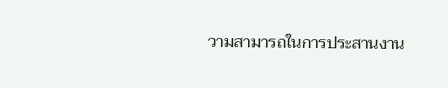วามสามารถในการประสานงาน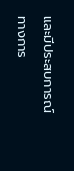และมีประสบการณ์ทางการ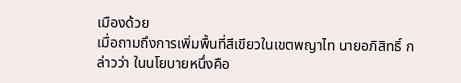เมืองด้วย
เมื่อถามถึงการเพิ่มพื้นที่สีเขียวในเขตพญาไท นายอภิสิทธิ์ กล่าวว่า ในนโยบายหนึ่งคือ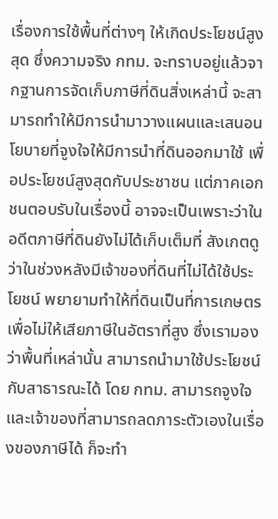เรื่องการใช้พื้นที่ต่างๆ ให้เกิดประโยชน์สูงสุด ซึ่งความจริง กทม. จะทราบอยู่แล้วจากฐานการจัดเก็บภาษีที่ดินสิ่งเหล่านี้ จะสามารถทำให้มีการนำมาวางแผนและเสนอนโยบายที่จูงใจให้มีการนำที่ดินออกมาใช้ เพื่อประโยชน์สูงสุดกับประชาชน แต่ภาคเอกชนตอบรับในเรื่องนี้ อาจจะเป็นเพราะว่าในอดีตภาษีที่ดินยังไม่ได้เก็บเต็มที่ สังเกตดูว่าในช่วงหลังมีเจ้าของที่ดินที่ไม่ได้ใช้ประโยชน์ พยายามทำให้ที่ดินเป็นที่การเกษตรเพื่อไม่ให้เสียภาษีในอัตราที่สูง ซึ่งเรามองว่าพื้นที่เหล่านั้น สามารถนำมาใช้ประโยชน์กับสาธารณะได้ โดย กทม. สามารถจูงใจและเจ้าของที่สามารถลดภาระตัวเองในเรื่องของภาษีได้ ก็จะทำ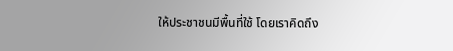ให้ประชาชนมีพื้นที่ใช้ โดยเราคิดถึง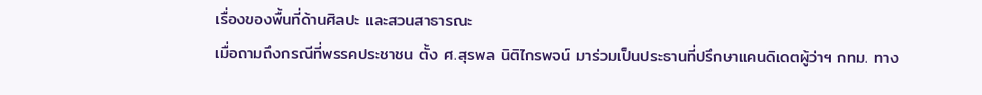เรื่องของพื้นที่ด้านศิลปะ และสวนสาธารณะ
เมื่อถามถึงกรณีที่พรรคประชาชน ตั้ง ศ.สุรพล นิติไกรพจน์ มาร่วมเป็นประธานที่ปรึกษาแคนดิเดตผู้ว่าฯ กทม. ทาง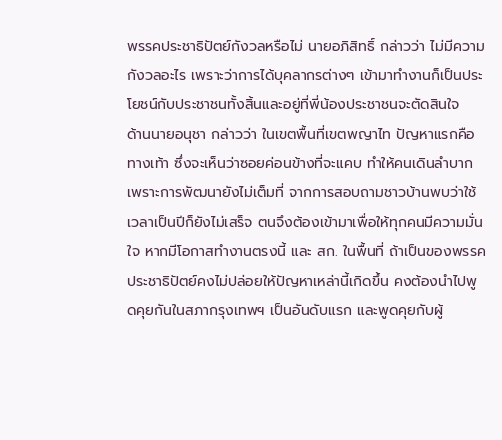พรรคประชาธิปัตย์กังวลหรือไม่ นายอภิสิทธิ์ กล่าวว่า ไม่มีความกังวลอะไร เพราะว่าการได้บุคลากรต่างๆ เข้ามาทำงานก็เป็นประโยชน์กับประชาชนทั้งสิ้นและอยู่ที่พี่น้องประชาชนจะตัดสินใจ
ด้านนายอนุชา กล่าวว่า ในเขตพื้นที่เขตพญาไท ปัญหาแรกคือทางเท้า ซึ่งจะเห็นว่าซอยค่อนข้างที่จะแคบ ทำให้คนเดินลำบาก เพราะการพัฒนายังไม่เต็มที่ จากการสอบถามชาวบ้านพบว่าใช้เวลาเป็นปีก็ยังไม่เสร็จ ตนจึงต้องเข้ามาเพื่อให้ทุกคนมีความมั่นใจ หากมีโอกาสทำงานตรงนี้ และ สก. ในพื้นที่ ถ้าเป็นของพรรคประชาธิปัตย์คงไม่ปล่อยให้ปัญหาเหล่านี้เกิดขึ้น คงต้องนำไปพูดคุยกันในสภากรุงเทพฯ เป็นอันดับแรก และพูดคุยกับผู้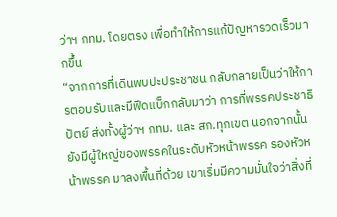ว่าฯ กทม. โดยตรง เพื่อทำให้การแก้ปัญหารวดเร็วมากขึ้น
“จากการที่เดินพบปะประชาชน กลับกลายเป็นว่าให้การตอบรับและมีฟีดแบ็กกลับมาว่า การที่พรรคประชาธิปัตย์ ส่งทั้งผู้ว่าฯ กทม. และ สก.ทุกเขต นอกจากนั้นยังมีผู้ใหญ่ของพรรคในระดับหัวหน้าพรรค รองหัวหน้าพรรค มาลงพื้นที่ด้วย เขาเริ่มมีความมั่นใจว่าสิ่งที่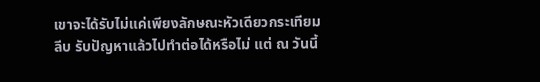เขาจะได้รับไม่แค่เพียงลักษณะหัวเดียวกระเทียมลีบ รับปัญหาแล้วไปทำต่อได้หรือไม่ แต่ ณ วันนี้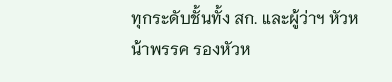ทุกระดับชั้นทั้ง สก. และผู้ว่าฯ หัวหน้าพรรค รองหัวห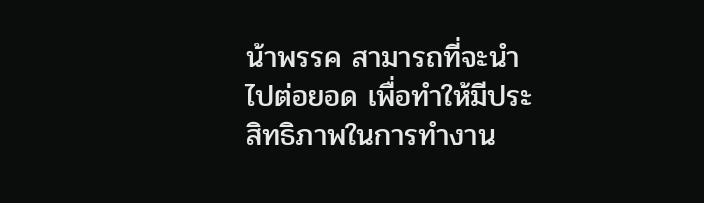น้าพรรค สามารถที่จะนำไปต่อยอด เพื่อทำให้มีประสิทธิภาพในการทำงาน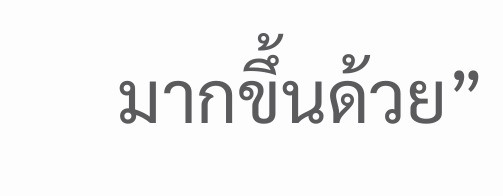มากขึ้นด้วย”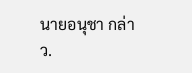นายอนุชา กล่าว.